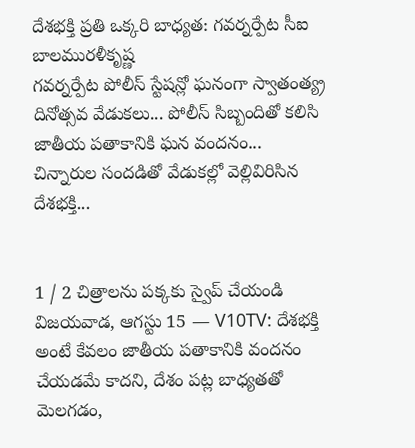దేశభక్తి ప్రతి ఒక్కరి బాధ్యత: గవర్నర్పేట సీఐ బాలమురళీకృష్ణ
గవర్నర్పేట పోలీస్ స్టేషన్లో ఘనంగా స్వాతంత్య్ర దినోత్సవ వేడుకలు... పోలీస్ సిబ్బందితో కలిసి జాతీయ పతాకానికి ఘన వందనం... చిన్నారుల సందడితో వేడుకల్లో వెల్లివిరిసిన దేశభక్తి...


1 / 2 చిత్రాలను పక్కకు స్వైప్ చేయండి
విజయవాడ, ఆగస్టు 15 — V10TV: దేశభక్తి అంటే కేవలం జాతీయ పతాకానికి వందనం చేయడమే కాదని, దేశం పట్ల బాధ్యతతో మెలగడం,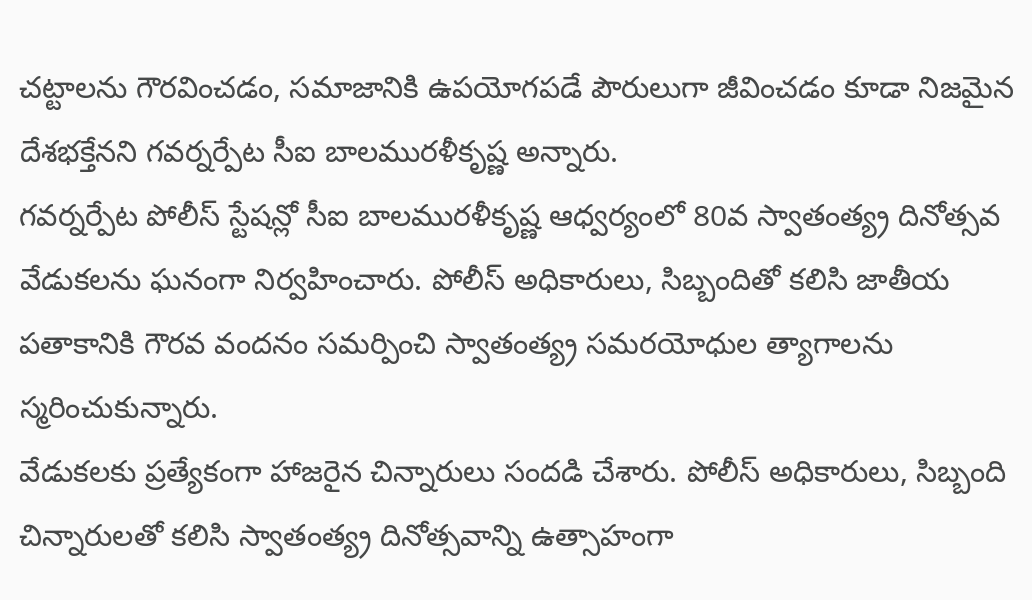చట్టాలను గౌరవించడం, సమాజానికి ఉపయోగపడే పౌరులుగా జీవించడం కూడా నిజమైన దేశభక్తేనని గవర్నర్పేట సీఐ బాలమురళీకృష్ణ అన్నారు.
గవర్నర్పేట పోలీస్ స్టేషన్లో సీఐ బాలమురళీకృష్ణ ఆధ్వర్యంలో 80వ స్వాతంత్య్ర దినోత్సవ వేడుకలను ఘనంగా నిర్వహించారు. పోలీస్ అధికారులు, సిబ్బందితో కలిసి జాతీయ పతాకానికి గౌరవ వందనం సమర్పించి స్వాతంత్య్ర సమరయోధుల త్యాగాలను స్మరించుకున్నారు.
వేడుకలకు ప్రత్యేకంగా హాజరైన చిన్నారులు సందడి చేశారు. పోలీస్ అధికారులు, సిబ్బంది చిన్నారులతో కలిసి స్వాతంత్య్ర దినోత్సవాన్ని ఉత్సాహంగా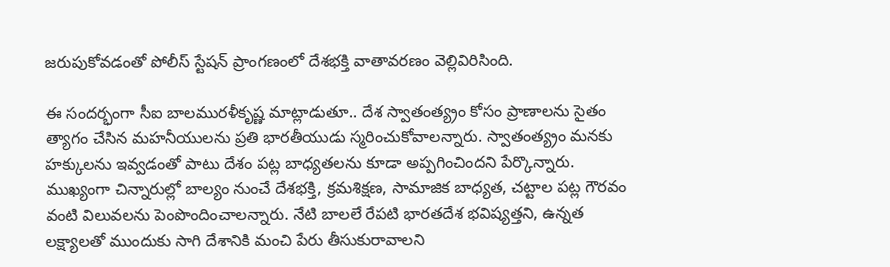జరుపుకోవడంతో పోలీస్ స్టేషన్ ప్రాంగణంలో దేశభక్తి వాతావరణం వెల్లివిరిసింది.

ఈ సందర్భంగా సీఐ బాలమురళీకృష్ణ మాట్లాడుతూ.. దేశ స్వాతంత్య్రం కోసం ప్రాణాలను సైతం త్యాగం చేసిన మహనీయులను ప్రతి భారతీయుడు స్మరించుకోవాలన్నారు. స్వాతంత్య్రం మనకు హక్కులను ఇవ్వడంతో పాటు దేశం పట్ల బాధ్యతలను కూడా అప్పగించిందని పేర్కొన్నారు.
ముఖ్యంగా చిన్నారుల్లో బాల్యం నుంచే దేశభక్తి, క్రమశిక్షణ, సామాజిక బాధ్యత, చట్టాల పట్ల గౌరవం వంటి విలువలను పెంపొందించాలన్నారు. నేటి బాలలే రేపటి భారతదేశ భవిష్యత్తని, ఉన్నత లక్ష్యాలతో ముందుకు సాగి దేశానికి మంచి పేరు తీసుకురావాలని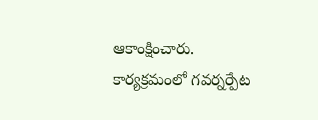ఆకాంక్షించారు.
కార్యక్రమంలో గవర్నర్పేట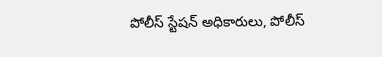పోలీస్ స్టేషన్ అధికారులు, పోలీస్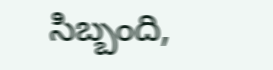సిబ్బంది,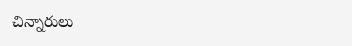చిన్నారులు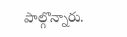పాల్గొన్నారు.